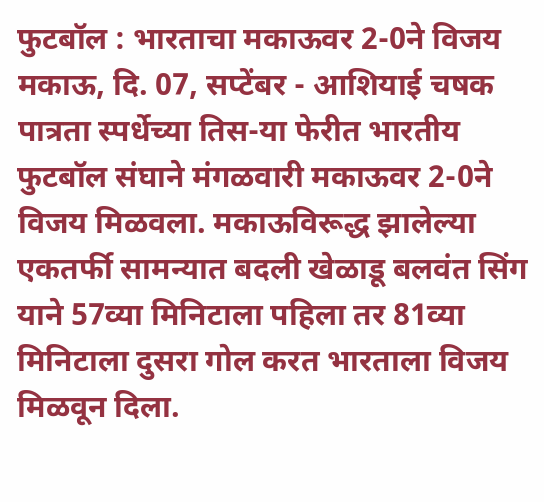फुटबॉल : भारताचा मकाऊवर 2-0ने विजय
मकाऊ, दि. 07, सप्टेंबर - आशियाई चषक पात्रता स्पर्धेच्या तिस-या फेरीत भारतीय फुटबॉल संघाने मंगळवारी मकाऊवर 2-0ने विजय मिळवला. मकाऊविरूद्ध झालेल्या एकतर्फी सामन्यात बदली खेळाडू बलवंत सिंग याने 57व्या मिनिटाला पहिला तर 81व्या मिनिटाला दुसरा गोल करत भारताला विजय मिळवून दिला.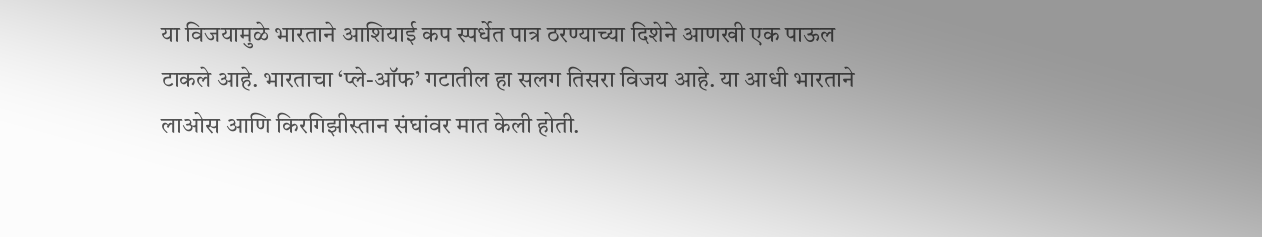या विजयामुळे भारताने आशियाई कप स्पर्धेत पात्र ठरण्याच्या दिशेने आणखी एक पाऊल टाकले आहे. भारताचा ‘प्ले-ऑफ’ गटातील हा सलग तिसरा विजय आहे. या आधी भारताने लाओस आणि किरगिझीस्तान संघांवर मात केली होती.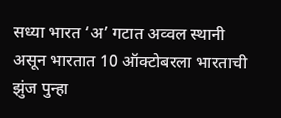सध्या भारत ‘अ’ गटात अव्वल स्थानी असून भारतात 10 ऑक्टोबरला भारताची झुंज पुन्हा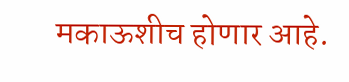मकाऊशीच होणार आहे.